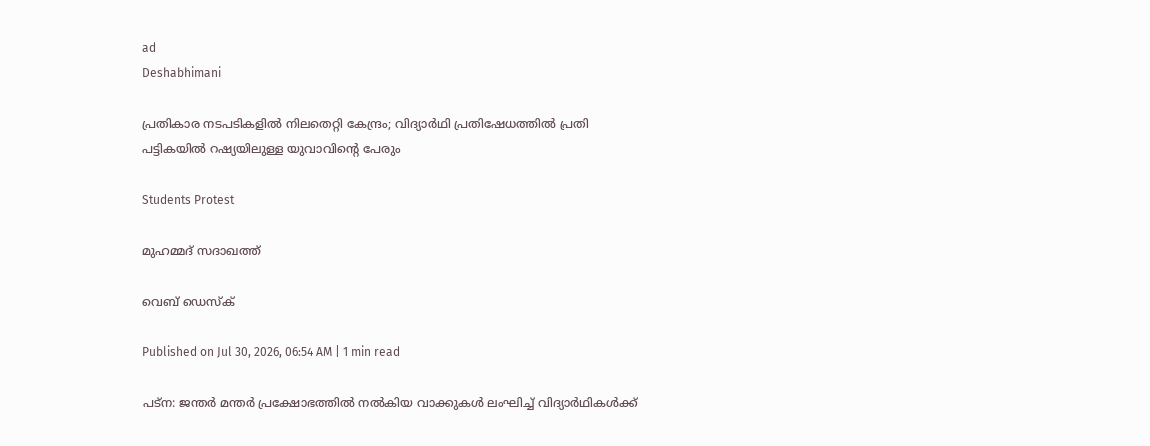ad
Deshabhimani

പ്രതികാര നടപടികളിൽ നിലതെറ്റി കേന്ദ്രം; വിദ്യാർഥി പ്രതിഷേധത്തിൽ പ്രതി പട്ടികയിൽ റഷ്യയിലുള്ള യുവാവിന്റെ പേരും

Students Protest

മുഹമ്മദ് സദാഖത്ത്

വെബ് ഡെസ്ക്

Published on Jul 30, 2026, 06:54 AM | 1 min read

പട്ന: ജന്തർ മന്തർ പ്രക്ഷോഭത്തിൽ നൽകിയ വാക്കുകൾ ലം‌ഘിച്ച് വിദ്യാർഥികൾക്ക്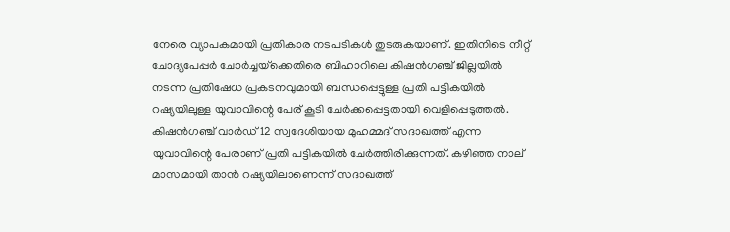നേരെ വ്യാപകമായി പ്രതികാര നടപടികൾ തുടരുകയാണ്. ഇതിനിടെ നീറ്റ് ചോദ്യപേപ്പർ ചോർച്ചയ്‌ക്കെതിരെ ബിഹാറിലെ കിഷൻഗഞ്ച് ജില്ലയിൽ നടന്ന പ്രതിഷേധ പ്രകടനവുമായി ബന്ധപ്പെട്ടുള്ള പ്രതി പട്ടികയിൽ റഷ്യയിലുള്ള യുവാവിന്റെ പേര് കൂടി ചേർക്കപ്പെട്ടതായി വെളിപ്പെടുത്തൽ. കിഷൻഗഞ്ച് വാർഡ് 12 സ്വദേശിയായ മുഹമ്മദ് സദാഖത്ത് എന്ന യുവാവിന്റെ പേരാണ് പ്രതി പട്ടികയിൽ ചേർത്തിരിക്കുന്നത്. കഴിഞ്ഞ നാല് മാസമായി താൻ റഷ്യയിലാണെന്ന് സദാഖത്ത്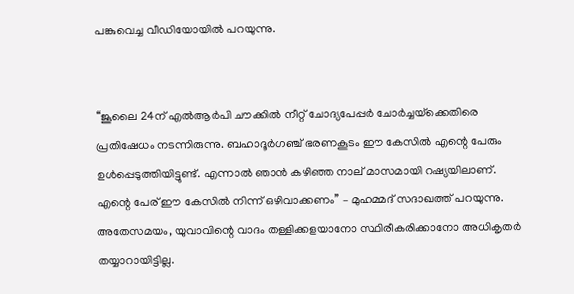പങ്കുവെച്ച വീഡിയോയിൽ പറയുന്നു.


‘‘ജൂലൈ 24ന് എൽആർപി ചൗക്കിൽ നീറ്റ് ചോദ്യപേപ്പർ ചോർച്ചയ്‌ക്കെതിരെ പ്രതിഷേധം നടന്നിരുന്നു. ബഹാദൂർഗഞ്ച് ഭരണകൂടം ഈ കേസിൽ എന്റെ പേരും ഉൾപ്പെടുത്തിയിട്ടുണ്ട്. എന്നാൽ ഞാൻ കഴിഞ്ഞ നാല് മാസമായി റഷ്യയിലാണ്. എന്റെ പേര് ഈ കേസിൽ നിന്ന് ഒഴിവാക്കണം’’ – മുഹമ്മദ് സദാഖത്ത് പറയുന്നു. അതേസമയം, യുവാവിന്റെ വാദം തള്ളിക്കളയാനോ സ്ഥിരീകരിക്കാനോ അധികൃതർ തയ്യാറായിട്ടില്ല.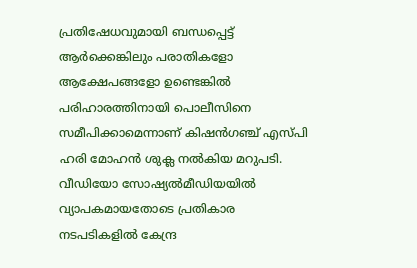പ്രതിഷേധവുമായി ബന്ധപ്പെട്ട് ആർക്കെങ്കിലും പരാതികളോ ആക്ഷേപങ്ങളോ ഉണ്ടെങ്കിൽ പരിഹാരത്തിനായി പൊലീസിനെ സമീപിക്കാമെന്നാണ് കിഷൻഗഞ്ച് എസ്പി ഹരി മോഹൻ ശുക്ല നൽകിയ മറുപടി. വീഡിയോ സോഷ്യൽമീഡിയയിൽ വ്യാപകമായതോടെ പ്രതികാര നടപടികളിൽ കേന്ദ്ര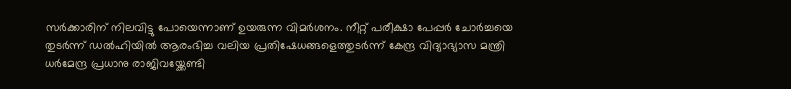സർക്കാരിന് നിലവിട്ടു പോയെന്നാണ് ഉയരുന്ന വിമർശനം. നീറ്റ് പരീക്ഷാ പേപ്പർ ചോർച്ചയെ തുടർന്ന് ഡൽഹിയിൽ ആരംഭിച്ച വലിയ പ്രതിഷേധങ്ങളെത്തുടർന്ന് കേന്ദ്ര വിദ്യാഭ്യാസ മന്ത്രി ധർമേന്ദ്ര പ്രധാനു രാജിവയ്ക്കേണ്ടി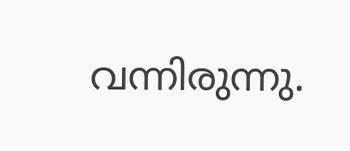വന്നിരുന്നു.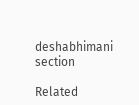deshabhimani section

Related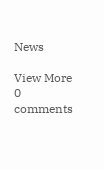News

View More
0 comments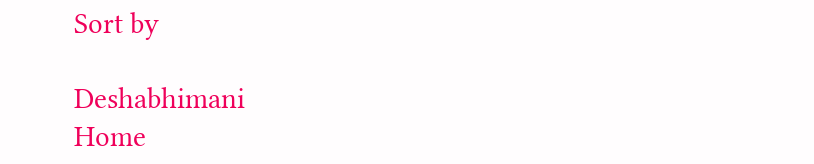Sort by

Deshabhimani
Home